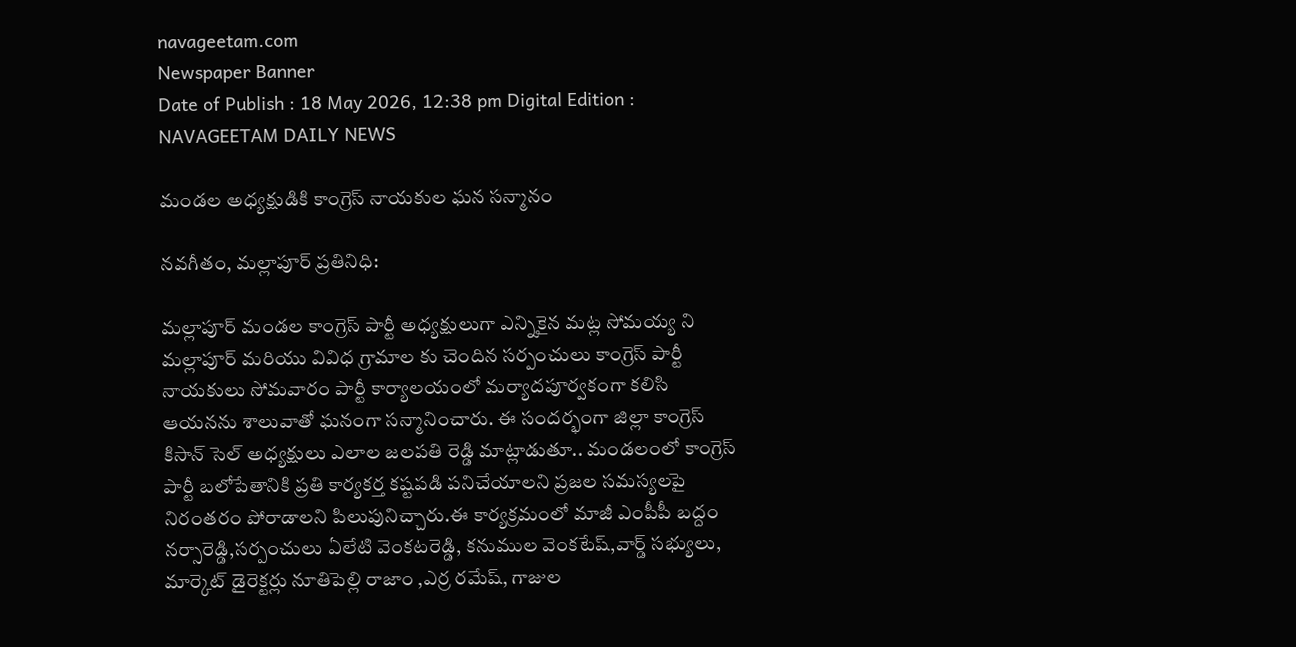navageetam.com
Newspaper Banner
Date of Publish : 18 May 2026, 12:38 pm Digital Edition : NAVAGEETAM DAILY NEWS

మండల అధ్యక్షుడికి కాంగ్రెస్ నాయకుల ఘన సన్మానం

నవగీతం, మల్లాపూర్ ప్రతినిధి:

మల్లాపూర్ మండల కాంగ్రెస్ పార్టీ అధ్యక్షులుగా ఎన్నికైన మట్ల సోమయ్య ని మల్లాపూర్ మరియు వివిధ గ్రామాల కు చెందిన సర్పంచులు కాంగ్రెస్ పార్టీ నాయకులు సోమవారం పార్టీ కార్యాలయంలో మర్యాదపూర్వకంగా కలిసి ఆయనను శాలువాతో ఘనంగా సన్మానించారు. ఈ సందర్భంగా జిల్లా కాంగ్రెస్ కిసాన్ సెల్ అధ్యక్షులు ఎలాల జలపతి రెడ్డి మాట్లాడుతూ.. మండలంలో కాంగ్రెస్ పార్టీ బలోపేతానికి ప్రతి కార్యకర్త కష్టపడి పనిచేయాలని ప్రజల సమస్యలపై నిరంతరం పోరాడాలని పిలుపునిచ్చారు.ఈ కార్యక్రమంలో మాజీ ఎంపీపీ బద్దం నర్సారెడ్డి,సర్పంచులు ఏలేటి వెంకటరెడ్డి, కనుముల వెంకటేష్,వార్డ్ సభ్యులు, మార్కెట్ డైరెక్టర్లు నూతిపెల్లి రాజాం ,ఎర్ర రమేష్, గాజుల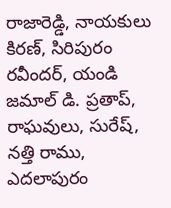రాజారెడ్డి, నాయకులు కిరణ్, సిరిపురం రవీందర్, యండి జమాల్ డి. ప్రతాప్, రాఘవులు, సురేష్, నత్తి రాము, ఎదలాపురం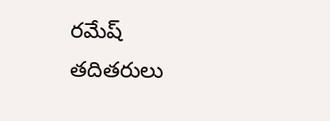రమేష్ తదితరులు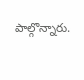పాల్గొన్నారు.